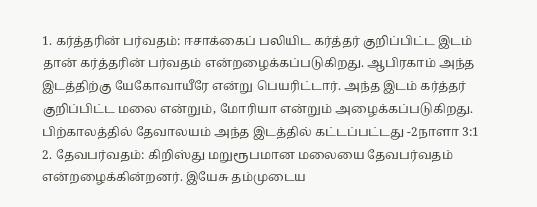1. கர்த்தரின் பர்வதம்: ஈசாக்கைப் பலியிட கர்த்தர் குறிப்பிட்ட இடம் தான் கர்த்தரின் பர்வதம் என்றழைக்கப்படுகிறது. ஆபிரகாம் அந்த இடத்திற்கு யேகோவாயீரே என்று பெயரிட்டார். அந்த இடம் கர்த்தர் குறிப்பிட்ட மலை என்றும், மோரியா என்றும் அழைக்கப்படுகிறது. பிற்காலத்தில் தேவாலயம் அந்த இடத்தில் கட்டப்பட்டது -2நாளா 3:1
2. தேவபர்வதம்: கிறிஸ்து மறுரூபமான மலையை தேவபர்வதம் என்றழைக்கின்றனர். இயேசு தம்முடைய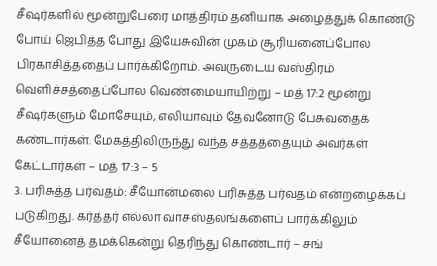சீஷர்களில் மூன்றுபேரை மாத்திரம் தனியாக அழைத்துக் கொண்டு போய் ஜெபித்த போது இயேசுவின் முகம் சூரியனைப்போல பிரகாசித்ததைப் பார்க்கிறோம். அவருடைய வஸ்திரம் வெளிச்சத்தைப்போல வெண்மையாயிற்று – மத் 17:2 மூன்று சீஷர்களும் மோசேயும், எலியாவும் தேவனோடு பேசுவதைக் கண்டார்கள். மேகத்திலிருந்து வந்த சத்தத்தையும் அவர்கள் கேட்டார்கள் – மத் 17:3 – 5
3. பரிசுத்த பர்வதம்: சீயோன்மலை பரிசுத்த பர்வதம் என்றழைக்கப் படுகிறது. கர்த்தர் எல்லா வாசஸ்தலங்களைப் பார்க்கிலும் சீயோனைத் தமக்கென்று தெரிந்து கொண்டார் – சங்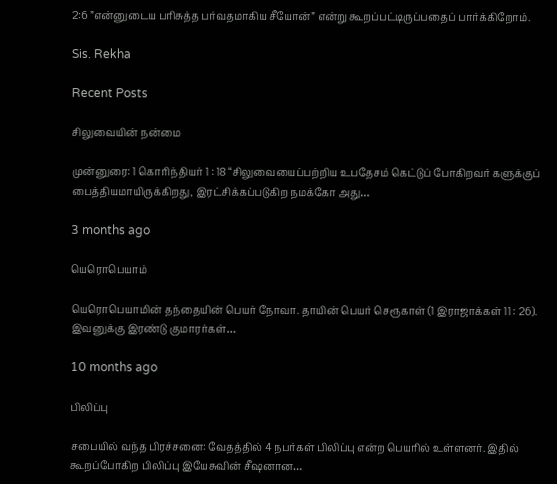2:6 ”என்னுடைய பரிசுத்த பர்வதமாகிய சீயோன்” என்று கூறப்பட்டிருப்பதைப் பார்க்கிறோம்.

Sis. Rekha

Recent Posts

சிலுவையின் நன்மை

முன்னுரை: 1 கொரிந்தியர் 1 : 18 “சிலுவையைப்பற்றிய உபதேசம் கெட்டுப் போகிறவர் களுக்குப் பைத்தியமாயிருக்கிறது, இரட்சிக்கப்படுகிற நமக்கோ அது…

3 months ago

யெரொபெயாம்

யெரொபெயாமின் தந்தையின் பெயர் நோவா. தாயின் பெயர் செரூகாள் (1 இராஜாக்கள் 11 : 26). இவனுக்கு இரண்டு குமாரர்கள்…

10 months ago

பிலிப்பு

சபையில் வந்த பிரச்சனை: வேதத்தில் 4 நபர்கள் பிலிப்பு என்ற பெயரில் உள்ளனர். இதில் கூறப்போகிற பிலிப்பு இயேசுவின் சீஷனான…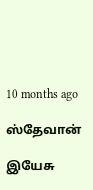10 months ago

ஸ்தேவான்

இயேசு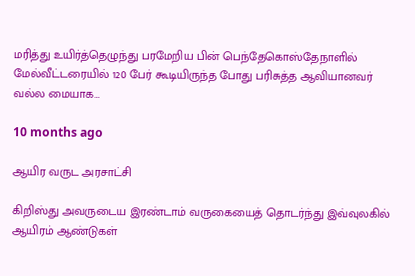மரித்து உயிர்த்தெழுந்து பரமேறிய பின் பெந்தேகொஸ்தேநாளில் மேல்வீட்டரையில் 120 பேர் கூடியிருந்த போது பரிசுத்த ஆவியானவர் வல்ல மையாக…

10 months ago

ஆயிர வருட அரசாட்சி

கிறிஸ்து அவருடைய இரண்டாம் வருகையைத் தொடர்ந்து இவ்வுலகில் ஆயிரம் ஆண்டுகள்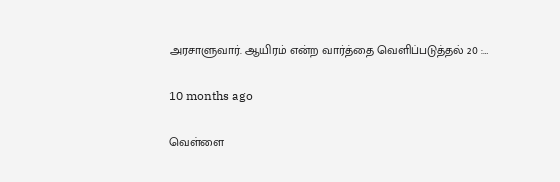அரசாளுவார். ஆயிரம் என்ற வார்த்தை வெளிப்படுத்தல் 20 :…

10 months ago

வெள்ளை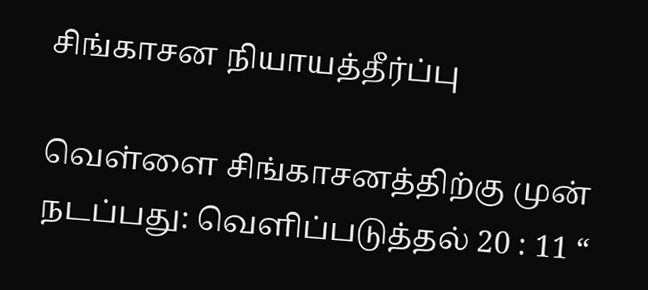சிங்காசன நியாயத்தீர்ப்பு

வெள்ளை சிங்காசனத்திற்கு முன் நடப்பது: வெளிப்படுத்தல் 20 : 11 “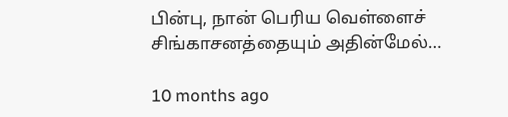பின்பு, நான் பெரிய வெள்ளைச் சிங்காசனத்தையும் அதின்மேல்…

10 months ago